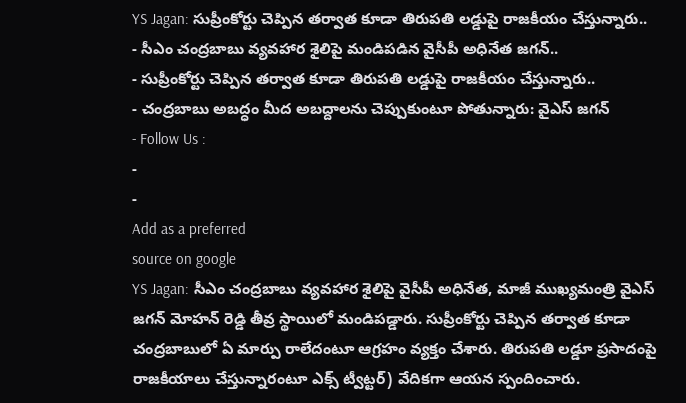YS Jagan: సుప్రీంకోర్టు చెప్పిన తర్వాత కూడా తిరుపతి లడ్డుపై రాజకీయం చేస్తున్నారు..
- సీఎం చంద్రబాబు వ్యవహార శైలిపై మండిపడిన వైసీపీ అధినేత జగన్..
- సుప్రీంకోర్టు చెప్పిన తర్వాత కూడా తిరుపతి లడ్డుపై రాజకీయం చేస్తున్నారు..
- చంద్రబాబు అబద్ధం మీద అబద్దాలను చెప్పుకుంటూ పోతున్నారు: వైఎస్ జగన్
- Follow Us :
-
-
Add as a preferred
source on google
YS Jagan: సీఎం చంద్రబాబు వ్యవహార శైలిపై వైసీపీ అధినేత, మాజీ ముఖ్యమంత్రి వైఎస్ జగన్ మోహన్ రెడ్డి తీవ్ర స్థాయిలో మండిపడ్డారు. సుప్రీంకోర్టు చెప్పిన తర్వాత కూడా చంద్రబాబులో ఏ మార్పు రాలేదంటూ ఆగ్రహం వ్యక్తం చేశారు. తిరుపతి లడ్డూ ప్రసాదంపై రాజకీయాలు చేస్తున్నారంటూ ఎక్స్ ట్వీట్టర్) వేదికగా ఆయన స్పందించారు.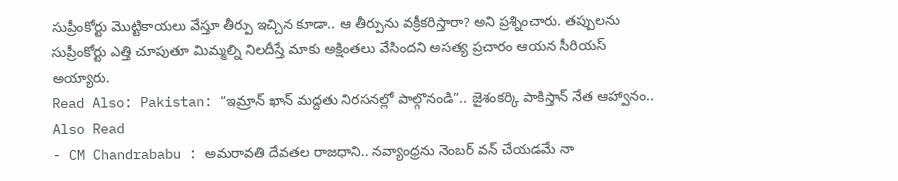సుప్రీంకోర్టు మొట్టికాయలు వేస్తూ తీర్పు ఇచ్చిన కూడా.. ఆ తీర్పును వక్రీకరిస్తారా? అని ప్రశ్నించారు. తప్పులను సుప్రీంకోర్టు ఎత్తి చూపుతూ మిమ్మల్ని నిలదీస్తే మాకు అక్షింతలు వేసిందని అసత్య ప్రచారం ఆయన సీరియస్ అయ్యారు.
Read Also: Pakistan: “ఇమ్రాన్ ఖాన్ మద్దతు నిరసనల్లో పాల్గొనండి”.. జైశంకర్కి పాకిస్తాన్ నేత ఆహ్వానం..
Also Read
- CM Chandrababu : అమరావతి దేవతల రాజధాని.. నవ్యాంధ్రను నెంబర్ వన్ చేయడమే నా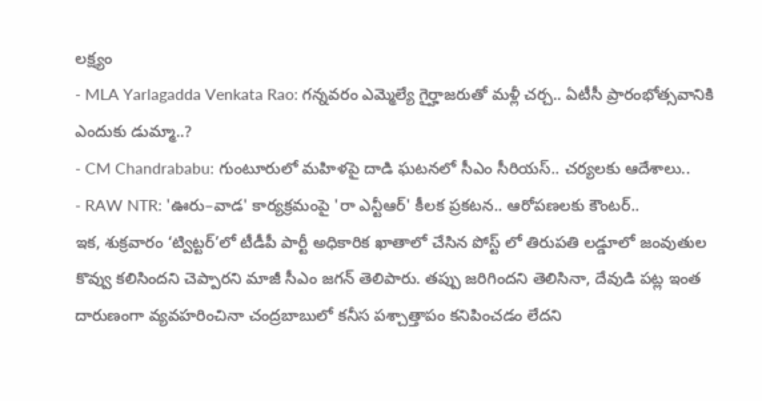లక్ష్యం
- MLA Yarlagadda Venkata Rao: గన్నవరం ఎమ్మెల్యే గైర్హాజరుతో మళ్లీ చర్చ.. ఏటీసీ ప్రారంభోత్సవానికి ఎందుకు డుమ్మా..?
- CM Chandrababu: గుంటూరులో మహిళపై దాడి ఘటనలో సీఎం సీరియస్.. చర్యలకు ఆదేశాలు..
- RAW NTR: 'ఊరు–వాడ' కార్యక్రమంపై 'రా ఎన్టీఆర్' కీలక ప్రకటన.. ఆరోపణలకు కౌంటర్..
ఇక, శుక్రవారం ‘ట్విట్టర్’లో టీడీపీ పార్టీ అధికారిక ఖాతాలో చేసిన పోస్ట్ లో తిరుపతి లడ్డూలో జంవుతుల కొవ్వు కలిసిందని చెప్పారని మాజీ సీఎం జగన్ తెలిపారు. తప్పు జరిగిందని తెలిసినా, దేవుడి పట్ల ఇంత దారుణంగా వ్యవహరించినా చంద్రబాబులో కనీస పశ్చాత్తాపం కనిపించడం లేదని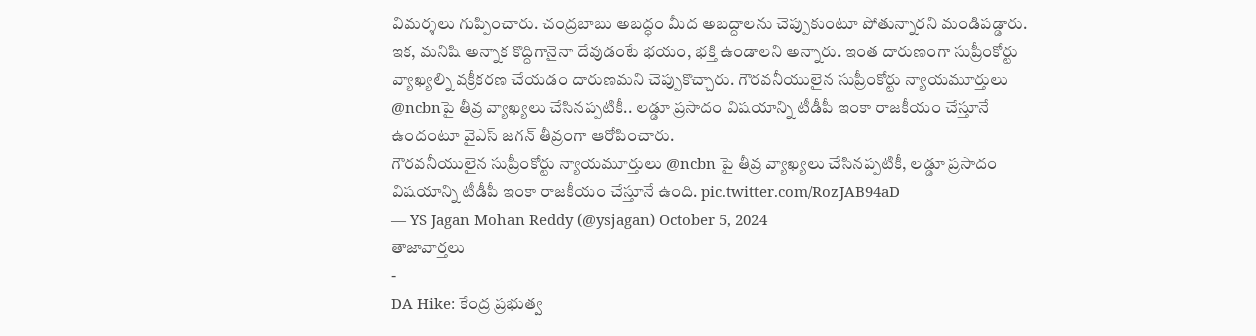విమర్శలు గుప్పించారు. చంద్రబాబు అబద్ధం మీద అబద్దాలను చెప్పుకుంటూ పోతున్నారని మండిపడ్డారు. ఇక, మనిషి అన్నాక కొద్దిగానైనా దేవుడంటే భయం, భక్తి ఉండాలని అన్నారు. ఇంత దారుణంగా సుప్రీంకోర్టు వ్యాఖ్యల్ని వక్రీకరణ చేయడం దారుణమని చెప్పుకొచ్చారు. గౌరవనీయులైన సుప్రీంకోర్టు న్యాయమూర్తులు @ncbnపై తీవ్ర వ్యాఖ్యలు చేసినప్పటికీ.. లడ్డూ ప్రసాదం విషయాన్ని టీడీపీ ఇంకా రాజకీయం చేస్తూనే ఉందంటూ వైఎస్ జగన్ తీవ్రంగా ఆరోపించారు.
గౌరవనీయులైన సుప్రీంకోర్టు న్యాయమూర్తులు @ncbn పై తీవ్ర వ్యాఖ్యలు చేసినప్పటికీ, లడ్డూ ప్రసాదం విషయాన్ని టీడీపీ ఇంకా రాజకీయం చేస్తూనే ఉంది. pic.twitter.com/RozJAB94aD
— YS Jagan Mohan Reddy (@ysjagan) October 5, 2024
తాజావార్తలు
-
DA Hike: కేంద్ర ప్రభుత్వ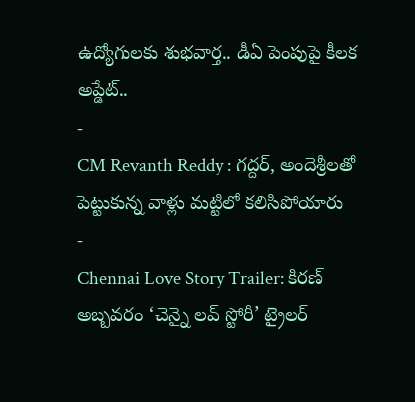ఉద్యోగులకు శుభవార్త.. డీఏ పెంపుపై కీలక అప్డేట్..
-
CM Revanth Reddy : గద్దర్, అందెశ్రీలతో పెట్టుకున్న వాళ్లు మట్టిలో కలిసిపోయారు
-
Chennai Love Story Trailer: కిరణ్ అబ్బవరం ‘చెన్నై లవ్ స్టోరీ’ ట్రైలర్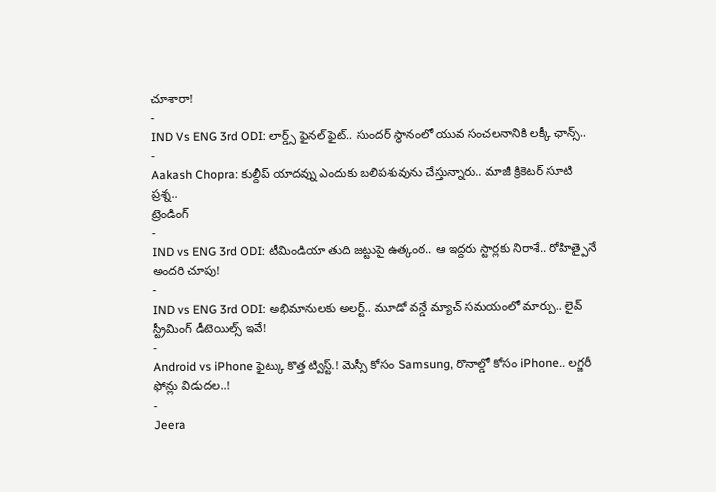చూశారా!
-
IND Vs ENG 3rd ODI: లార్డ్స్ ఫైనల్ ఫైట్.. సుందర్ స్థానంలో యువ సంచలనానికి లక్కీ ఛాన్స్..
-
Aakash Chopra: కుల్దీప్ యాదవ్ను ఎందుకు బలిపశువును చేస్తున్నారు.. మాజీ క్రికెటర్ సూటి ప్రశ్న..
ట్రెండింగ్
-
IND vs ENG 3rd ODI: టీమిండియా తుది జట్టుపై ఉత్కంఠ.. ఆ ఇద్దరు స్టార్లకు నిరాశే.. రోహిత్పైనే అందరి చూపు!
-
IND vs ENG 3rd ODI: అభిమానులకు అలర్ట్.. మూడో వన్డే మ్యాచ్ సమయంలో మార్పు.. లైవ్ స్ట్రీమింగ్ డీటెయిల్స్ ఇవే!
-
Android vs iPhone ఫైట్కు కొత్త ట్విస్ట్.! మెస్సీ కోసం Samsung, రొనాల్డో కోసం iPhone.. లగ్జరీ ఫోన్లు విడుదల..!
-
Jeera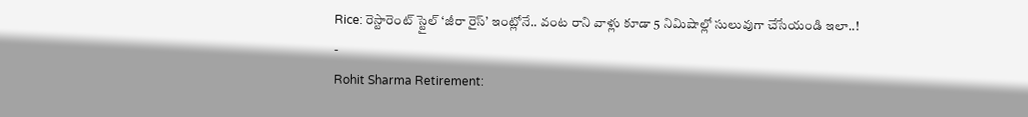Rice: రెస్టారెంట్ స్టైల్ ‘జీరా రైస్’ ఇంట్లోనే.. వంట రాని వాళ్లు కూడా 5 నిమిషాల్లో సులువుగా చేసేయండి ఇలా..!
-
Rohit Sharma Retirement: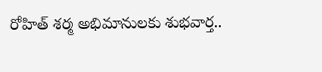రోహిత్ శర్మ అభిమానులకు శుభవార్త..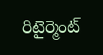రిటైర్మెంట్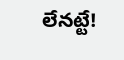లేనట్టే!